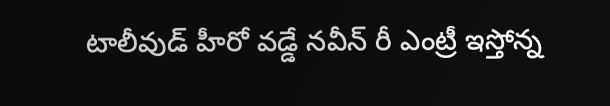టాలీవుడ్ హీరో వడ్డే నవీన్ రీ ఎంట్రీ ఇస్తోన్న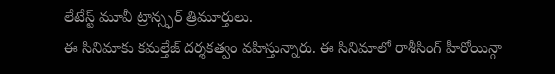లేటేస్ట్ మూవీ ట్రాన్స్ఫర్ త్రిమూర్తులు.
ఈ సినిమాకు కమల్తేజ్ దర్శకత్వం వహిస్తున్నారు. ఈ సినిమాలో రాశీసింగ్ హీరోయిన్గా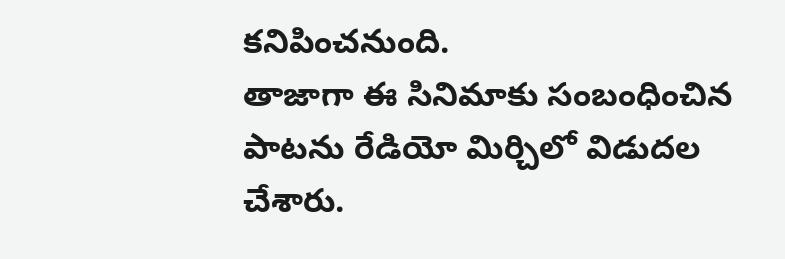కనిపించనుంది.
తాజాగా ఈ సినిమాకు సంబంధించిన పాటను రేడియో మిర్చిలో విడుదల చేశారు.